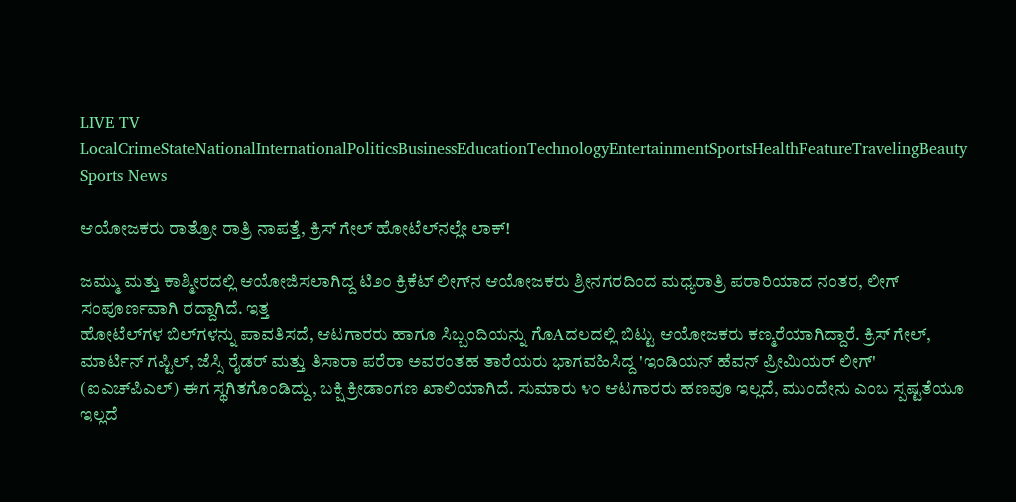LIVE TV LocalCrimeStateNationalInternationalPoliticsBusinessEducationTechnologyEntertainmentSportsHealthFeatureTravelingBeauty
Sports News

ಆಯೋಜಕರು ರಾತ್ರೋ ರಾತ್ರಿ ನಾಪತ್ತೆ, ಕ್ರಿಸ್ ಗೇಲ್ ಹೋಟೆಲ್‌ನಲ್ಲೇ ಲಾಕ್!

ಜಮ್ಮು ಮತ್ತು ಕಾಶ್ಮೀರದಲ್ಲಿ ಆಯೋಜಿಸಲಾಗಿದ್ದ ಟಿ೨೦ ಕ್ರಿಕೆಟ್ ಲೀಗ್‌ನ ಆಯೋಜಕರು ಶ್ರೀನಗರದಿಂದ ಮಧ್ಯರಾತ್ರಿ ಪರಾರಿಯಾದ ನಂತರ, ಲೀಗ್ ಸಂಪೂರ್ಣವಾಗಿ ರದ್ದಾಗಿದೆ. ಇತ್ತ
ಹೋಟೆಲ್‌ಗಳ ಬಿಲ್‌ಗಳನ್ನು ಪಾವತಿಸದೆ, ಆಟಗಾರರು ಹಾಗೂ ಸಿಬ್ಬಂದಿಯನ್ನು ಗೊAದಲದಲ್ಲಿ ಬಿಟ್ಟು ಆಯೋಜಕರು ಕಣ್ಮರೆಯಾಗಿದ್ದಾರೆ. ಕ್ರಿಸ್ ಗೇಲ್, ಮಾರ್ಟಿನ್ ಗಪ್ಟಿಲ್, ಜೆಸ್ಸಿ ರೈಡರ್ ಮತ್ತು ತಿಸಾರಾ ಪರೆರಾ ಅವರಂತಹ ತಾರೆಯರು ಭಾಗವಹಿಸಿದ್ದ 'ಇಂಡಿಯನ್ ಹೆವನ್ ಪ್ರೀಮಿಯರ್ ಲೀಗ್' (ಐಎಚ್‌ಪಿಎಲ್) ಈಗ ಸ್ಥಗಿತಗೊಂಡಿದ್ದು, ಬಕ್ಷಿ ಕ್ರೀಡಾಂಗಣ ಖಾಲಿಯಾಗಿದೆ. ಸುಮಾರು ೪೦ ಆಟಗಾರರು ಹಣವೂ ಇಲ್ಲದೆ, ಮುಂದೇನು ಎಂಬ ಸ್ಪಷ್ಟತೆಯೂ ಇಲ್ಲದೆ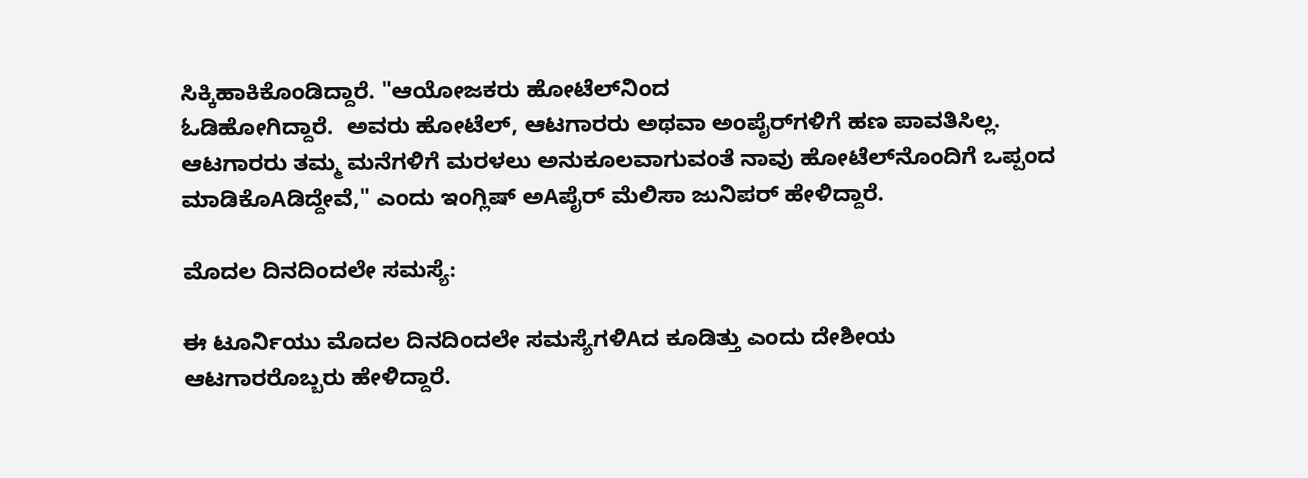ಸಿಕ್ಕಿಹಾಕಿಕೊಂಡಿದ್ದಾರೆ. "ಆಯೋಜಕರು ಹೋಟೆಲ್‌ನಿಂದ
ಓಡಿಹೋಗಿದ್ದಾರೆ.  ಅವರು ಹೋಟೆಲ್, ಆಟಗಾರರು ಅಥವಾ ಅಂಪೈರ್‌ಗಳಿಗೆ ಹಣ ಪಾವತಿಸಿಲ್ಲ. ಆಟಗಾರರು ತಮ್ಮ ಮನೆಗಳಿಗೆ ಮರಳಲು ಅನುಕೂಲವಾಗುವಂತೆ ನಾವು ಹೋಟೆಲ್‌ನೊಂದಿಗೆ ಒಪ್ಪಂದ ಮಾಡಿಕೊAಡಿದ್ದೇವೆ," ಎಂದು ಇಂಗ್ಲಿಷ್ ಅAಪೈರ್ ಮೆಲಿಸಾ ಜುನಿಪರ್ ಹೇಳಿದ್ದಾರೆ.

ಮೊದಲ ದಿನದಿಂದಲೇ ಸಮಸ್ಯೆ:

ಈ ಟೂರ್ನಿಯು ಮೊದಲ ದಿನದಿಂದಲೇ ಸಮಸ್ಯೆಗಳಿAದ ಕೂಡಿತ್ತು ಎಂದು ದೇಶೀಯ ಆಟಗಾರರೊಬ್ಬರು ಹೇಳಿದ್ದಾರೆ.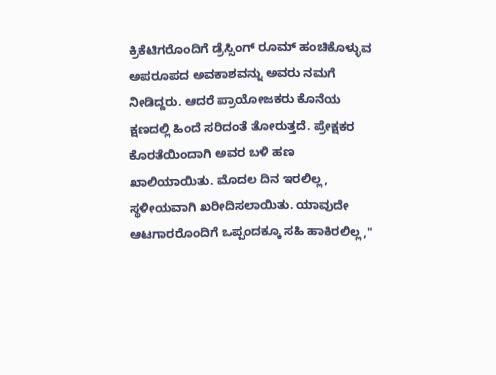ಕ್ರಿಕೆಟಿಗರೊಂದಿಗೆ ಡ್ರೆಸ್ಸಿಂಗ್ ರೂಮ್ ಹಂಚಿಕೊಳ್ಳುವ ಅಪರೂಪದ ಅವಕಾಶವನ್ನು ಅವರು ನಮಗೆ ನೀಡಿದ್ದರು. ಆದರೆ ಪ್ರಾಯೋಜಕರು ಕೊನೆಯ ಕ್ಷಣದಲ್ಲಿ ಹಿಂದೆ ಸರಿದಂತೆ ತೋರುತ್ತದೆ. ಪ್ರೇಕ್ಷಕರ ಕೊರತೆಯಿಂದಾಗಿ ಅವರ ಬಳಿ ಹಣ ಖಾಲಿಯಾಯಿತು. ಮೊದಲ ದಿನ ಇರಲಿಲ್ಲ, ಸ್ಥಳೀಯವಾಗಿ ಖರೀದಿಸಲಾಯಿತು. ಯಾವುದೇ ಆಟಗಾರರೊಂದಿಗೆ ಒಪ್ಪಂದಕ್ಕೂ ಸಹಿ ಹಾಕಿರಲಿಲ್ಲ,"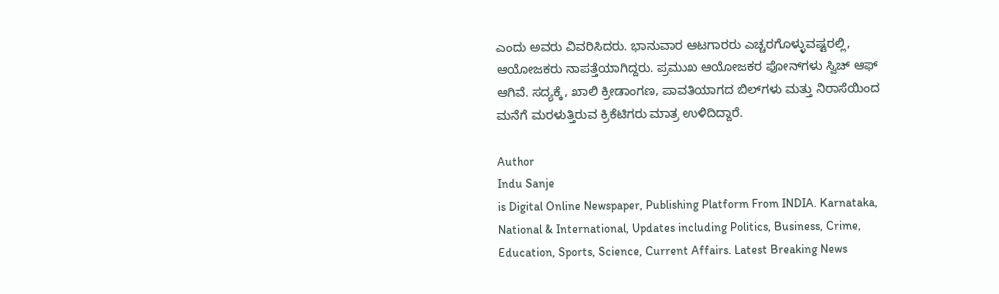ಎಂದು ಅವರು ವಿವರಿಸಿದರು. ಭಾನುವಾರ ಆಟಗಾರರು ಎಚ್ಚರಗೊಳ್ಳುವಷ್ಟರಲ್ಲಿ, ಆಯೋಜಕರು ನಾಪತ್ತೆಯಾಗಿದ್ದರು. ಪ್ರಮುಖ ಆಯೋಜಕರ ಫೋನ್‌ಗಳು ಸ್ವಿಚ್ ಆಫ್ ಆಗಿವೆ. ಸದ್ಯಕ್ಕೆ, ಖಾಲಿ ಕ್ರೀಡಾಂಗಣ, ಪಾವತಿಯಾಗದ ಬಿಲ್‌ಗಳು ಮತ್ತು ನಿರಾಸೆಯಿಂದ ಮನೆಗೆ ಮರಳುತ್ತಿರುವ ಕ್ರಿಕೆಟಿಗರು ಮಾತ್ರ ಉಳಿದಿದ್ದಾರೆ.

Author
Indu Sanje
is Digital Online Newspaper, Publishing Platform From INDIA. Karnataka, National & International, Updates including Politics, Business, Crime, Education, Sports, Science, Current Affairs. Latest Breaking News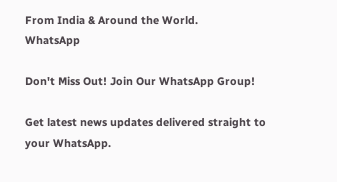From India & Around the World.
WhatsApp

Don't Miss Out! Join Our WhatsApp Group!

Get latest news updates delivered straight to your WhatsApp.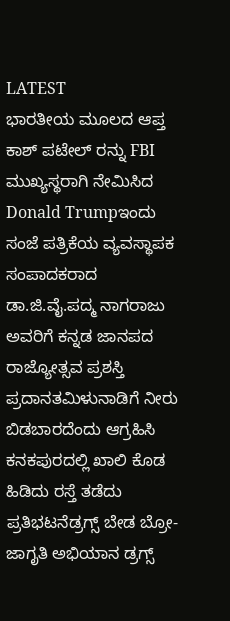LATEST
ಭಾರತೀಯ ಮೂಲದ ಆಪ್ತ ಕಾಶ್ ಪಟೇಲ್ ರನ್ನು FBI ಮುಖ್ಯಸ್ಥರಾಗಿ ನೇಮಿಸಿದ Donald Trumpಇಂದು ಸಂಜೆ ಪತ್ರಿಕೆಯ ವ್ಯವಸ್ಥಾಪಕ ಸಂಪಾದಕರಾದ ಡಾ.ಜಿ.ವೈ.ಪದ್ಮ ನಾಗರಾಜು ಅವರಿಗೆ ಕನ್ನಡ ಜಾನಪದ ರಾಜ್ಯೋತ್ಸವ ಪ್ರಶಸ್ತಿ ಪ್ರದಾನತಮಿಳುನಾಡಿಗೆ ನೀರು ಬಿಡಬಾರದೆಂದು ಆಗ್ರಹಿಸಿ ಕನಕಪುರದಲ್ಲಿ ಖಾಲಿ ಕೊಡ ಹಿಡಿದು ರಸ್ತೆ ತಡೆದು ಪ್ರತಿಭಟನೆಡ್ರಗ್ಸ್ ಬೇಡ ಬ್ರೋ-ಜಾಗೃತಿ ಅಭಿಯಾನ ಡ್ರಗ್ಸ್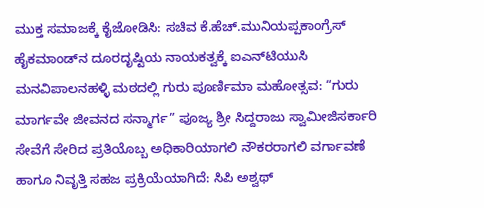ಮುಕ್ತ ಸಮಾಜಕ್ಕೆ ಕೈಜೋಡಿಸಿ: ಸಚಿವ ಕೆ.ಹೆಚ್.ಮುನಿಯಪ್ಪಕಾಂಗ್ರೆಸ್ ಹೈಕಮಾಂಡ್‌ನ ದೂರದೃಷ್ಟಿಯ ನಾಯಕತ್ವಕ್ಕೆ ಐಎನ್‌ಟಿಯುಸಿ ಮನವಿಪಾಲನಹಳ್ಳಿ ಮಠದಲ್ಲಿ ಗುರು ಪೂರ್ಣಿಮಾ ಮಹೋತ್ಸವ: “ಗುರು ಮಾರ್ಗವೇ ಜೀವನದ ಸನ್ಮಾರ್ಗ” ಪೂಜ್ಯ ಶ್ರೀ ಸಿದ್ದರಾಜು ಸ್ವಾಮೀಜಿಸರ್ಕಾರಿ ಸೇವೆಗೆ ಸೇರಿದ ಪ್ರತಿಯೊಬ್ಬ ಅಧಿಕಾರಿಯಾಗಲಿ ನೌಕರರಾಗಲಿ ವರ್ಗಾವಣೆ ಹಾಗೂ ನಿವೃತ್ತಿ ಸಹಜ ಪ್ರಕ್ರಿಯೆಯಾಗಿದೆ: ಸಿಪಿ ಅಶ್ವಥ್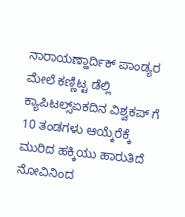ನಾರಾಯಣ್ಹಾರ್ದಿಕ್ ಪಾಂಡ್ಯರ ಮೇಲೆ ಕಣ್ಣಿಟ್ಟ ಡೆಲ್ಲಿ ಕ್ಯಾಪಿಟಲ್ಸ್ಏಕದಿನ ವಿಶ್ವಕಪ್ ಗೆ 10 ತಂಡಗಳು ಆಯ್ಕೆರೆಕ್ಕೆ ಮುರಿದ ಹಕ್ಕಿಯು ಹಾರುತಿದೆ ನೋವಿನಿಂದ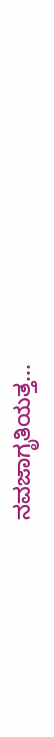ನವಜಾಗೃತಿಯತ್ತ...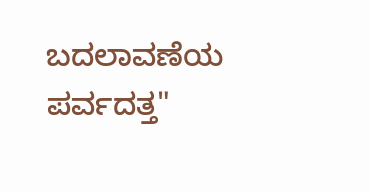ಬದಲಾವಣೆಯ ಪರ್ವದತ್ತ"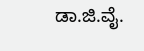ಡಾ.ಜಿ.ವೈ.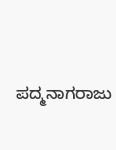ಪದ್ಮನಾಗರಾಜು